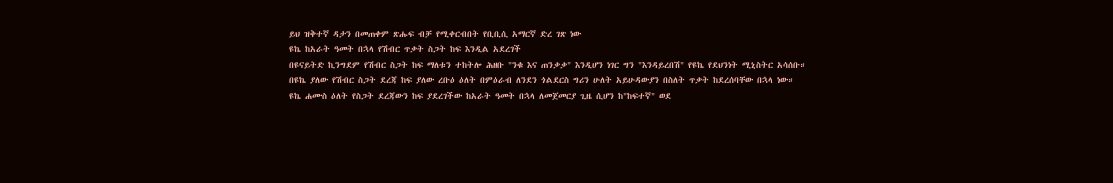ይህ ዝቅተኛ ዳታን በመጠቀም ጽሑፍ ብቻ የሚቀርብበት የቢቢሲ አማርኛ ድረ ገጽ ነው
ዩኬ ከአራት ዓመት በኋላ የሽብር ጥቃት ስጋት ከፍ እንዲል አደረገች
በዩናይትድ ኪንግደም የሽብር ስጋት ከፍ ማለቱን ተከትሎ ሕዘቡ "ንቁ እና ጠንቃቃ" እንዲሆን ነገር ግን "እንዳይረበሽ" የዩኬ የደህንነት ሚኒስትር አሳሰቡ።
በዩኬ ያለው የሽብር ስጋት ደረጃ ከፍ ያለው ረቡዕ ዕለት በምዕራብ ለንደን ጎልደርስ ግሪን ሁለት አይሁዳውያን በስለት ጥቃት ከደረሰባቸው በኋላ ነው።
ዩኬ ሐሙስ ዕለት የስጋት ደረጃውን ከፍ ያደረገችው ከአራት ዓመት በኋላ ለመጀመርያ ጊዜ ሲሆን ከ"ከፍተኛ" ወደ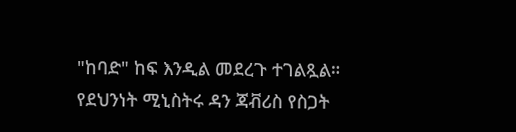"ከባድ" ከፍ እንዲል መደረጉ ተገልጿል።
የደህንነት ሚኒስትሩ ዳን ጃቭሪስ የስጋት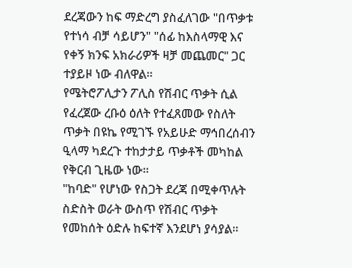ደረጃውን ከፍ ማድረግ ያስፈለገው "በጥቃቱ የተነሳ ብቻ ሳይሆን" "ሰፊ ከእስላማዊ እና የቀኝ ክንፍ አክራሪዎች ዛቻ መጨመር" ጋር ተያይዞ ነው ብለዋል።
የሜትሮፖሊታን ፖሊስ የሽብር ጥቃት ሲል የፈረጀው ረቡዕ ዕለት የተፈጸመው የስለት ጥቃት በዩኬ የሚገኙ የአይሁድ ማኅበረሰብን ዒላማ ካደረጉ ተከታታይ ጥቃቶች መካከል የቅርብ ጊዜው ነው።
"ከባድ" የሆነው የስጋት ደረጃ በሚቀጥሉት ስድስት ወራት ውስጥ የሽብር ጥቃት የመከሰት ዕድሉ ከፍተኛ እንደሆነ ያሳያል።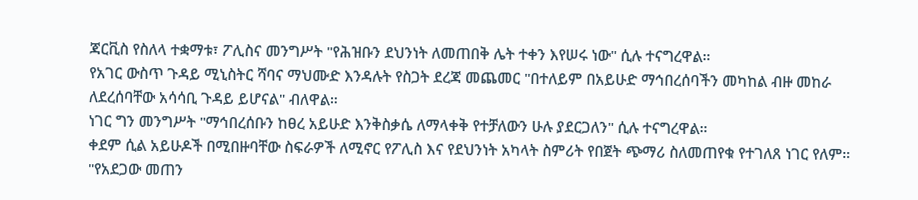ጃርቪስ የስለላ ተቋማቱ፣ ፖሊስና መንግሥት "የሕዝቡን ደህንነት ለመጠበቅ ሌት ተቀን እየሠሩ ነው" ሲሉ ተናግረዋል።
የአገር ውስጥ ጉዳይ ሚኒስትር ሻባና ማህሙድ እንዳሉት የስጋት ደረጃ መጨመር "በተለይም በአይሁድ ማኅበረሰባችን መካከል ብዙ መከራ ለደረሰባቸው አሳሳቢ ጉዳይ ይሆናል" ብለዋል።
ነገር ግን መንግሥት "ማኅበረሰቡን ከፀረ አይሁድ እንቅስቃሴ ለማላቀቅ የተቻለውን ሁሉ ያደርጋለን" ሲሉ ተናግረዋል።
ቀደም ሲል አይሁዶች በሚበዙባቸው ስፍራዎች ለሚኖር የፖሊስ እና የደህንነት አካላት ስምሪት የበጀት ጭማሪ ስለመጠየቁ የተገለጸ ነገር የለም።
"የአደጋው መጠን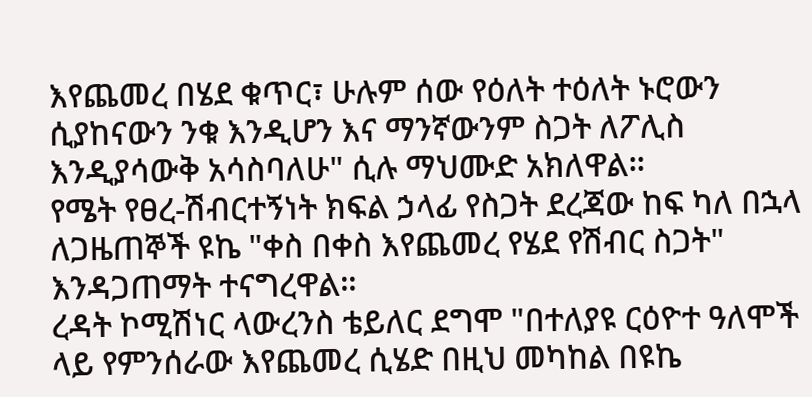እየጨመረ በሄደ ቁጥር፣ ሁሉም ሰው የዕለት ተዕለት ኑሮውን ሲያከናውን ንቁ እንዲሆን እና ማንኛውንም ስጋት ለፖሊስ እንዲያሳውቅ አሳስባለሁ" ሲሉ ማህሙድ አክለዋል።
የሜት የፀረ-ሽብርተኝነት ክፍል ኃላፊ የስጋት ደረጃው ከፍ ካለ በኋላ ለጋዜጠኞች ዩኬ "ቀስ በቀስ እየጨመረ የሄደ የሽብር ስጋት" እንዳጋጠማት ተናግረዋል።
ረዳት ኮሚሽነር ላውረንስ ቴይለር ደግሞ "በተለያዩ ርዕዮተ ዓለሞች ላይ የምንሰራው እየጨመረ ሲሄድ በዚህ መካከል በዩኬ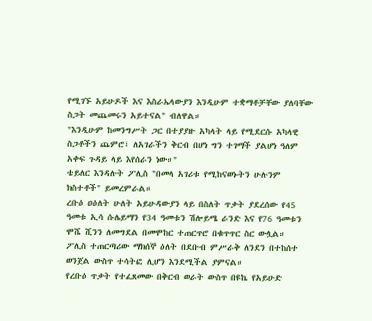የሚገኙ አይሁዶች እና እስራኤላውያን እንዲሁም ተቋማቶቻቸው ያለባቸው ስጋት መጨመሩን አይተናል" ብለዋል።
"እንዲሁም ከመንግሥት ጋር በተያያዙ አካላት ላይ የሚደርሱ አካላዊ ስጋቶችን ጨምሮ፣ ለአገራችን ቅርብ በሆነ ግን ተገማች ያልሆነ ዓለም አቀፍ ጉዳይ ላይ እየሰራን ነው።"
ቴይለር እንዳሉት ፖሊስ "በመላ አገሪቱ የሚከናወኑትን ሁሉንም ክስተቶች" ይመረምራል።
ረቡዕ ዐዕለት ሁለት አይሁዳውያን ላይ በስለት ጥቃት ያደረሰው የ45 ዓመቱ ኢሳ ሱሌይማን የ34 ዓመቱን ሽሎይሜ ራንድ እና የ76 ዓመቱን ሞሼ ሺንን ለመግደል በመሞከር ተጠርጥሮ በቁጥጥር ስር ውሏል።
ፖሊስ ተጠርጣሪው ማክሰኞ ዕለት በደቡብ ምሥራቅ ለንደን በተከሰተ ወንጀል ውስጥ ተሳትፎ ሊሆን እንደሚችል ያምናል።
የረቡዕ ጥቃት የተፈጸመው በቅርብ ወራት ውስጥ በዩኬ የአይሁድ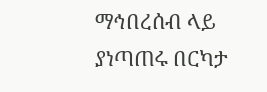ማኅበረሰብ ላይ ያነጣጠሩ በርካታ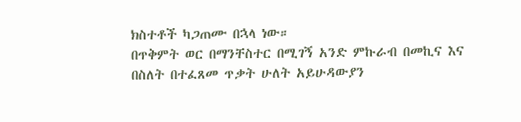ክስተቶች ካጋጠሙ በኋላ ነው።
በጥቅምት ወር በማንቸስተር በሚገኝ አንድ ምኩራብ በመኪና እና በስለት በተፈጸመ ጥቃት ሁለት አይሁዳውያን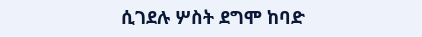ሲገደሉ ሦስት ደግሞ ከባድ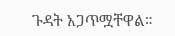ጉዳት አጋጥሟቸዋል።